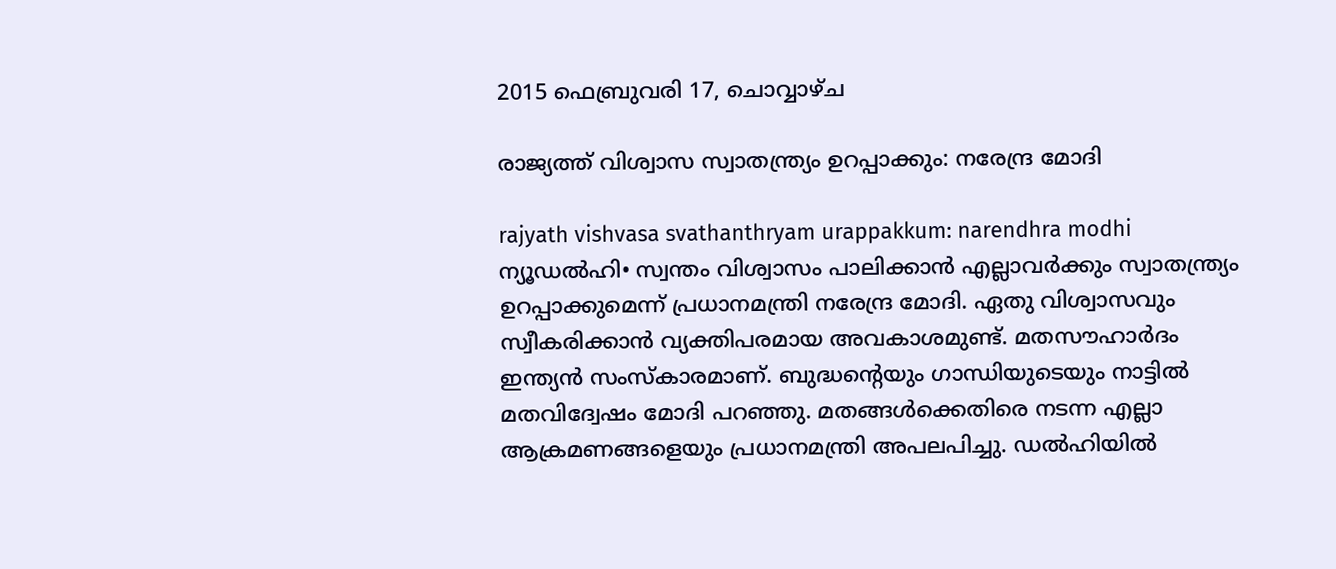2015 ഫെബ്രുവരി 17, ചൊവ്വാഴ്ച

രാജ്യത്ത് വിശ്വാസ സ്വാതന്ത്ര്യം ഉറപ്പാക്കും: നരേന്ദ്ര മോദി

rajyath vishvasa svathanthryam urappakkum: narendhra modhi
ന്യൂഡല്‍ഹി• സ്വന്തം വിശ്വാസം പാലിക്കാന്‍ എല്ലാവര്‍ക്കും സ്വാതന്ത്ര്യം ഉറപ്പാക്കുമെന്ന് പ്രധാനമന്ത്രി നരേന്ദ്ര മോദി. ഏതു വിശ്വാസവും സ്വീകരിക്കാന്‍ വ്യക്തിപരമായ അവകാശമുണ്ട്. മതസൗഹാര്‍ദം ഇന്ത്യന്‍ സംസ്കാരമാണ്. ബുദ്ധന്‍റെയും ഗാന്ധിയുടെയും നാട്ടില്‍ മതവിദ്വേഷം മോദി പറഞ്ഞു. മതങ്ങള്‍ക്കെതിരെ നടന്ന എല്ലാ ആക്രമണങ്ങളെയും പ്രധാനമന്ത്രി അപലപിച്ചു. ഡല്‍ഹിയില്‍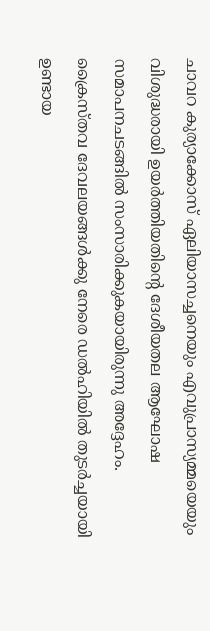ചാവറ കുര്യാക്കോസ് ഏലിയാസച്ചനെയും എവുപ്രാസ്യമ്മയെയും വിശുദ്ധരായി ഉയര്‍ത്തിയതിന്‍റെ ദേശീയതല ആഘോഷ സമാപനചടങ്ങില്‍ സംസാരിക്കുകയായിരുന്നു അദ്ദേഹം. ക്രൈസ്തവ ദേവലയങ്ങള്‍ക്കു നേരെ ഡല്‍ഹിയില്‍ തുടര്‍ച്ചയായി ഉണ്ടായ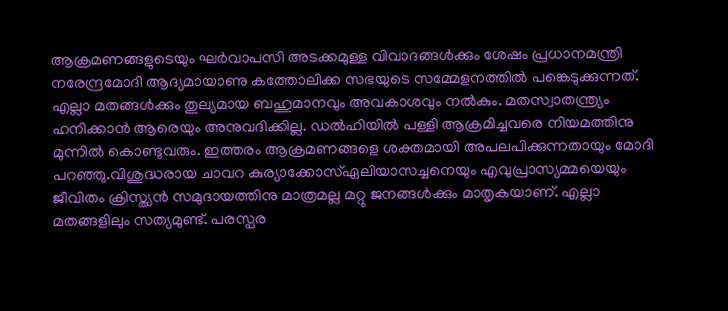ആക്രമണങ്ങളുടെയും ഘര്‍വാപസി അടക്കമുള്ള വിവാദങ്ങള്‍ക്കും ശേഷം പ്രധാനമന്ത്രി നരേന്ദ്രമോദി ആദ്യമായാണു കത്തോലിക്ക സഭയുടെ സമ്മേളനത്തില്‍ പങ്കെടുക്കുന്നത്. എല്ലാ മതങ്ങള്‍ക്കും തുല്യമായ ബഹുമാനവും അവകാശവും നല്‍കും. മതസ്വാതന്ത്ര്യം ഹനിക്കാന്‍ ആരെയും അനുവദിക്കില്ല. ഡല്‍ഹിയില്‍ പള്ളി ആക്രമിച്ചവരെ നിയമത്തിനു മുന്നില്‍ കൊണ്ടുവരും. ഇത്തരം ആക്രമണങ്ങളെ ശക്തമായി അപലപിക്കുന്നതായും മോദി പറഞ്ഞു.വിശുദ്ധരായ ചാവറ കുര്യാക്കോസ്ഏലിയാസച്ചനെയും എവുപ്രാസ്യമ്മയെയും ജീവിതം ക്രിസ്ത്യന്‍ സമുദായത്തിനു മാത്രമല്ല മറ്റു ജനങ്ങള്‍ക്കും മാതൃകയാണ്. എല്ലാ മതങ്ങളിലും സത്യമുണ്ട്. പരസ്പര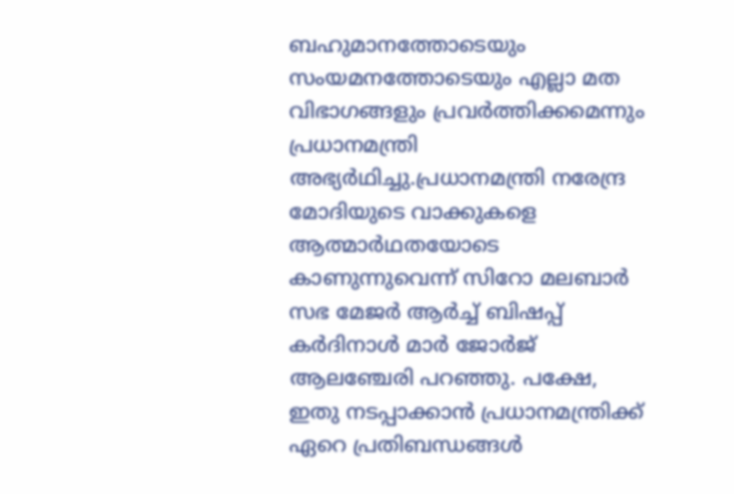ബഹുമാനത്തോടെയും സംയമനത്തോടെയും എല്ലാ മത വിഭാഗങ്ങളും പ്രവര്‍ത്തിക്കമെന്നും പ്രധാനമന്ത്രി അഭ്യര്‍ഥിച്ചു.പ്രധാനമന്ത്രി നരേന്ദ്ര മോദിയുടെ വാക്കുകളെ ആത്മാര്‍ഥതയോടെ കാണുന്നുവെന്ന് സിറോ മലബാര്‍ സഭ മേജര്‍ ആര്‍ച്ച്‌ ബിഷപ്പ് കര്‍ദിനാള്‍ മാര്‍ ജോര്‍ജ് ആലഞ്ചേരി പറഞ്ഞു. പക്ഷേ, ഇതു നടപ്പാക്കാന്‍ പ്രധാനമന്ത്രിക്ക് ഏറെ പ്രതിബന്ധങ്ങള്‍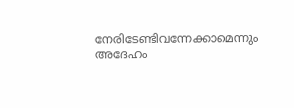നേരിടേണ്ടിവന്നേക്കാമെന്നും അദേഹം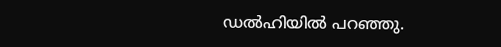ഡല്‍ഹിയില്‍ പറഞ്ഞു.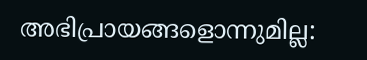അഭിപ്രായങ്ങളൊന്നുമില്ല: